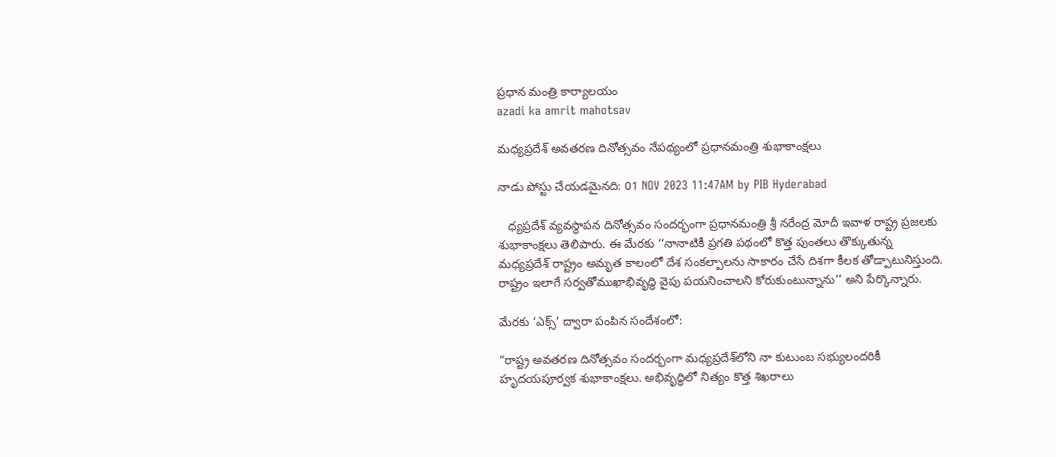ప్రధాన మంత్రి కార్యాలయం
azadi ka amrit mahotsav

మధ్యప్రదేశ్ అవతరణ దినోత్సవం నేపథ్యంలో ప్రధానమంత్రి శుభాకాంక్షలు

నాడు పోస్టు చేయడమైనది: 01 NOV 2023 11:47AM by PIB Hyderabad

   ధ్యప్రదేశ్ వ్యవస్థాపన దినోత్సవం సందర్భంగా ప్రధానమంత్రి శ్రీ నరేంద్ర మోదీ ఇవాళ రాష్ట్ర ప్రజలకు శుభాకాంక్షలు తెలిపారు. ఈ మేరకు ‘‘నానాటికీ ప్రగతి పథంలో కొత్త పుంతలు తొక్కుతున్న మ‌ధ్య‌ప్ర‌దేశ్ రాష్ట్రం అమృత కాలంలో దేశ సంకల్పాలను సాకారం చేసే దిశగా కీలక తోడ్పాటునిస్తుంది. రాష్ట్రం ఇలాగే సర్వతోముఖాభివృద్ధి వైపు పయనించాలని కోరుకుంటున్నాను’’ అని పేర్కొన్నారు.

మేరకు ‘ఎక్స్‌’ ద్వారా పంపిన సందేశంలో:

“రాష్ట్ర అవతరణ దినోత్సవం సందర్భంగా మధ్యప్రదేశ్‌లోని నా కుటుంబ సభ్యులందరికీ హృదయపూర్వక శుభాకాంక్షలు. అభివృద్ధిలో నిత్యం కొత్త శిఖరాలు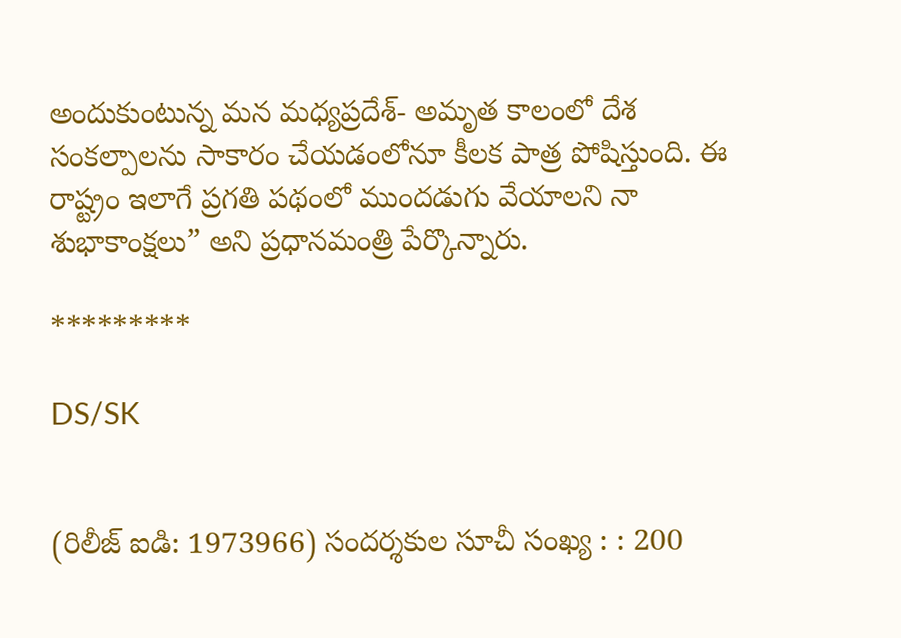అందుకుంటున్న మన మధ్యప్రదేశ్- అమృత కాలంలో దేశ సంకల్పాలను సాకారం చేయడంలోనూ కీలక పాత్ర పోషిస్తుంది. ఈ రాష్ట్రం ఇలాగే ప్రగతి పథంలో ముందడుగు వేయాలని నా శుభాకాంక్షలు” అని ప్రధానమంత్రి పేర్కొన్నారు.

*********

DS/SK


(రిలీజ్ ఐడి: 1973966) సందర్శకుల సూచీ సంఖ్య : : 200